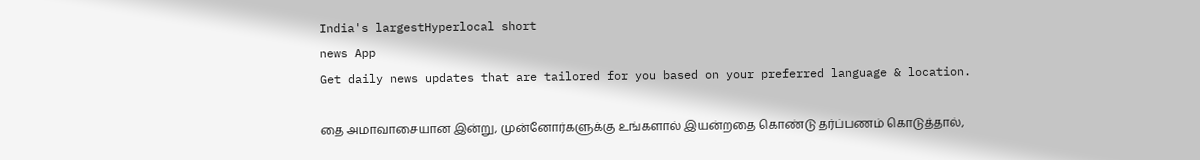India's largestHyperlocal short
news App
Get daily news updates that are tailored for you based on your preferred language & location.

தை அமாவாசையான இன்று, முன்னோர்களுக்கு உங்களால் இயன்றதை கொண்டு தர்ப்பணம் கொடுத்தால்,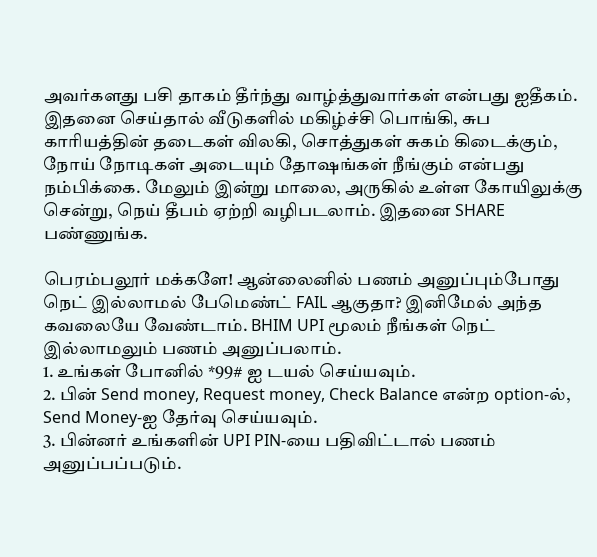அவர்களது பசி தாகம் தீர்ந்து வாழ்த்துவார்கள் என்பது ஐதீகம். இதனை செய்தால் வீடுகளில் மகிழ்ச்சி பொங்கி, சுப காரியத்தின் தடைகள் விலகி, சொத்துகள் சுகம் கிடைக்கும், நோய் நோடிகள் அடையும் தோஷங்கள் நீங்கும் என்பது நம்பிக்கை. மேலும் இன்று மாலை, அருகில் உள்ள கோயிலுக்கு சென்று, நெய் தீபம் ஏற்றி வழிபடலாம். இதனை SHARE பண்ணுங்க.

பெரம்பலூர் மக்களே! ஆன்லைனில் பணம் அனுப்பும்போது நெட் இல்லாமல் பேமெண்ட் FAIL ஆகுதா? இனிமேல் அந்த கவலையே வேண்டாம். BHIM UPI மூலம் நீங்கள் நெட் இல்லாமலும் பணம் அனுப்பலாம்.
1. உங்கள் போனில் *99# ஐ டயல் செய்யவும்.
2. பின் Send money, Request money, Check Balance என்ற option-ல், Send Money-ஐ தேர்வு செய்யவும்.
3. பின்னர் உங்களின் UPI PIN-யை பதிவிட்டால் பணம் அனுப்பப்படும்.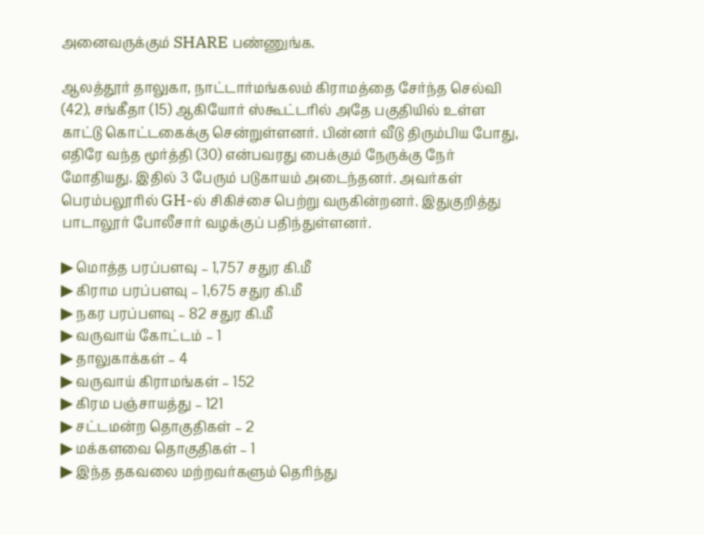அனைவருக்கும் SHARE பண்ணுங்க.

ஆலத்தூர் தாலுகா, நாட்டார்மங்கலம் கிராமத்தை சேர்ந்த செல்வி (42), சங்கீதா (15) ஆகியோர் ஸ்கூட்டரில் அதே பகுதியில் உள்ள காட்டு கொட்டகைக்கு சென்றுள்ளனர். பின்னர் வீடு திரும்பிய போது, எதிரே வந்த மூர்த்தி (30) என்பவரது பைக்கும் நேருக்கு நேர் மோதியது. இதில் 3 பேரும் படுகாயம் அடைந்தனர். அவர்கள் பெரம்பலூரில் GH-ல் சிகிச்சை பெற்று வருகின்றனர். இதுகுறித்து பாடாலூர் போலீசார் வழக்குப் பதிந்துள்ளனர்.

▶ மொத்த பரப்பளவு – 1,757 சதுர கி.மீ
▶ கிராம பரப்பளவு – 1,675 சதுர கி.மீ
▶ நகர பரப்பளவு – 82 சதுர கி.மீ
▶ வருவாய் கோட்டம் – 1
▶ தாலுகாக்கள் – 4
▶ வருவாய் கிராமங்கள் – 152
▶ கிரம பஞ்சாயத்து – 121
▶ சட்டமன்ற தொகுதிகள் – 2
▶ மக்களவை தொகுதிகள் – 1
▶ இந்த தகவலை மற்றவர்களும் தெரிந்து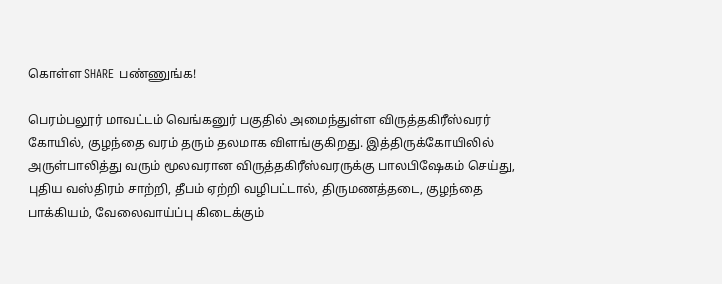கொள்ள SHARE பண்ணுங்க!

பெரம்பலூர் மாவட்டம் வெங்கனுர் பகுதில் அமைந்துள்ள விருத்தகிரீஸ்வரர் கோயில், குழந்தை வரம் தரும் தலமாக விளங்குகிறது. இத்திருக்கோயிலில் அருள்பாலித்து வரும் மூலவரான விருத்தகிரீஸ்வரருக்கு பாலபிஷேகம் செய்து, புதிய வஸ்திரம் சாற்றி, தீபம் ஏற்றி வழிபட்டால், திருமணத்தடை, குழந்தை பாக்கியம், வேலைவாய்ப்பு கிடைக்கும்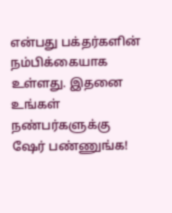என்பது பக்தர்களின் நம்பிக்கையாக உள்ளது. இதனை உங்கள் நண்பர்களுக்கு ஷேர் பண்ணுங்க!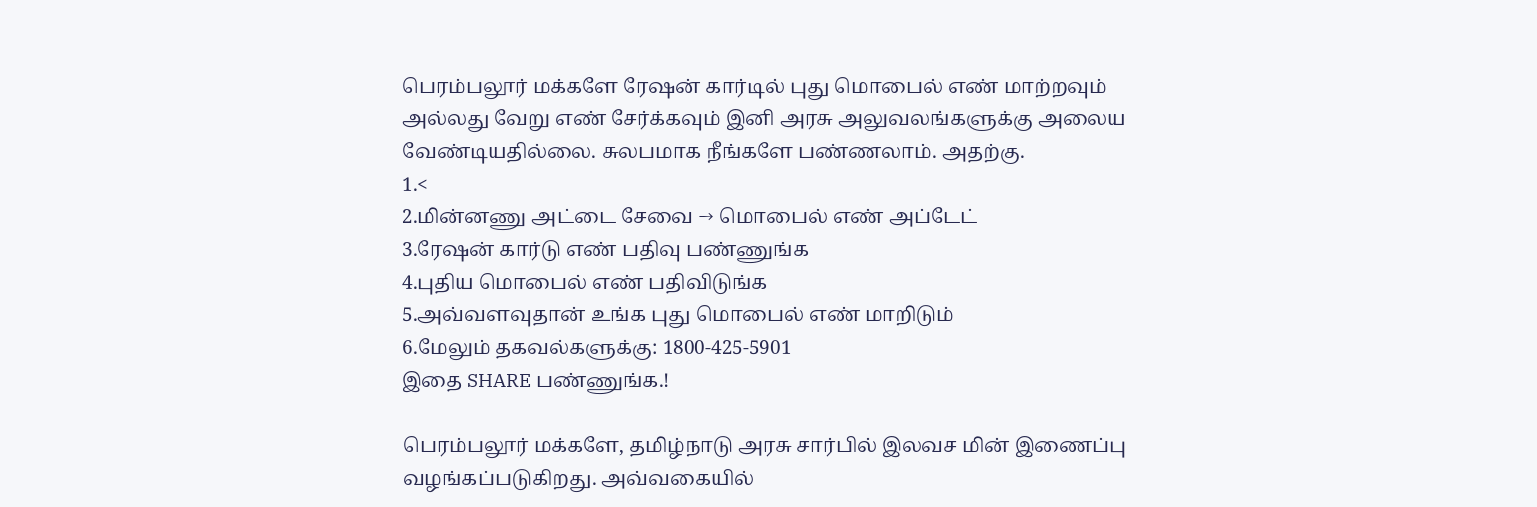பெரம்பலூர் மக்களே ரேஷன் கார்டில் புது மொபைல் எண் மாற்றவும் அல்லது வேறு எண் சேர்க்கவும் இனி அரசு அலுவலங்களுக்கு அலைய வேண்டியதில்லை. சுலபமாக நீங்களே பண்ணலாம். அதற்கு.
1.<
2.மின்னணு அட்டை சேவை → மொபைல் எண் அப்டேட்
3.ரேஷன் கார்டு எண் பதிவு பண்ணுங்க
4.புதிய மொபைல் எண் பதிவிடுங்க
5.அவ்வளவுதான் உங்க புது மொபைல் எண் மாறிடும்
6.மேலும் தகவல்களுக்கு: 1800-425-5901
இதை SHARE பண்ணுங்க.!

பெரம்பலூர் மக்களே, தமிழ்நாடு அரசு சார்பில் இலவச மின் இணைப்பு வழங்கப்படுகிறது. அவ்வகையில்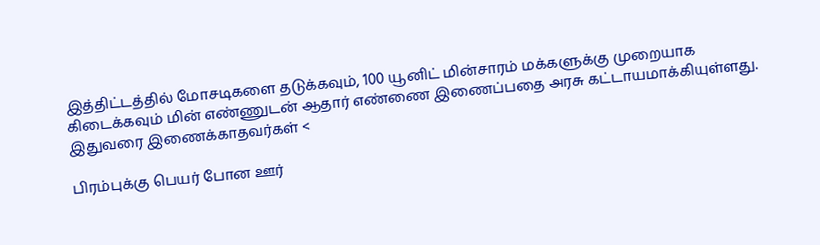இத்திட்டத்தில் மோசடிகளை தடுக்கவும், 100 யூனிட் மின்சாரம் மக்களுக்கு முறையாக கிடைக்கவும் மின் எண்ணுடன் ஆதார் எண்ணை இணைப்பதை அரசு கட்டாயமாக்கியுள்ளது. இதுவரை இணைக்காதவர்கள் <

பிரம்புக்கு பெயர் போன ஊர்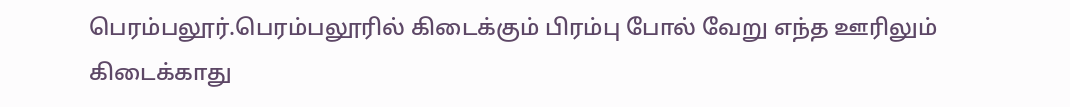பெரம்பலூர்.பெரம்பலூரில் கிடைக்கும் பிரம்பு போல் வேறு எந்த ஊரிலும் கிடைக்காது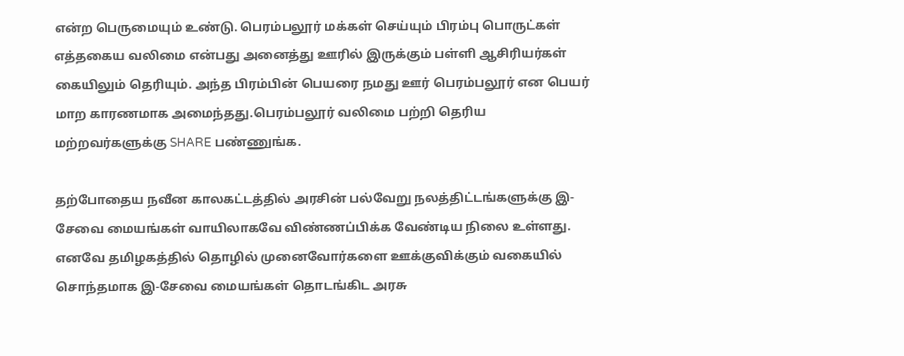என்ற பெருமையும் உண்டு. பெரம்பலூர் மக்கள் செய்யும் பிரம்பு பொருட்கள் எத்தகைய வலிமை என்பது அனைத்து ஊரில் இருக்கும் பள்ளி ஆசிரியர்கள் கையிலும் தெரியும். அந்த பிரம்பின் பெயரை நமது ஊர் பெரம்பலூர் என பெயர் மாற காரணமாக அமைந்தது.பெரம்பலூர் வலிமை பற்றி தெரிய மற்றவர்களுக்கு SHARE பண்ணுங்க.

தற்போதைய நவீன காலகட்டத்தில் அரசின் பல்வேறு நலத்திட்டங்களுக்கு இ-சேவை மையங்கள் வாயிலாகவே விண்ணப்பிக்க வேண்டிய நிலை உள்ளது. எனவே தமிழகத்தில் தொழில் முனைவோர்களை ஊக்குவிக்கும் வகையில் சொந்தமாக இ-சேவை மையங்கள் தொடங்கிட அரசு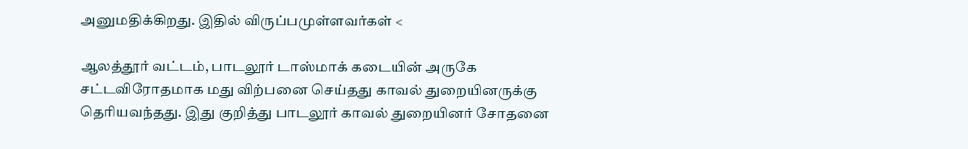அனுமதிக்கிறது. இதில் விருப்பமுள்ளவர்கள் <

ஆலத்தூர் வட்டம், பாடலூர் டாஸ்மாக் கடையின் அருகே சட்டவிரோதமாக மது விற்பனை செய்தது காவல் துறையினருக்கு தெரியவந்தது. இது குறித்து பாடலூர் காவல் துறையினர் சோதனை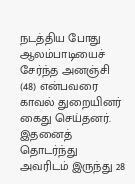நடத்திய போது ஆலம்பாடியைச் சேர்ந்த அனஞ்சி (48) என்பவரை காவல் துறையினர் கைது செய்தனர். இதனைத் தொடர்ந்து அவரிடம் இருந்து 28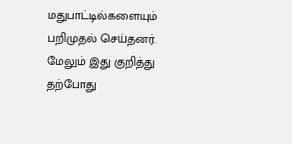மதுபாட்டில்களையும் பறிமுதல் செய்தனர். மேலும் இது குறித்து தற்போது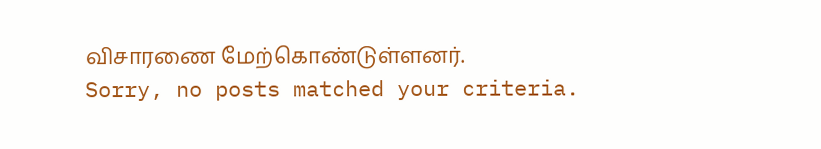விசாரணை மேற்கொண்டுள்ளனர்.
Sorry, no posts matched your criteria.